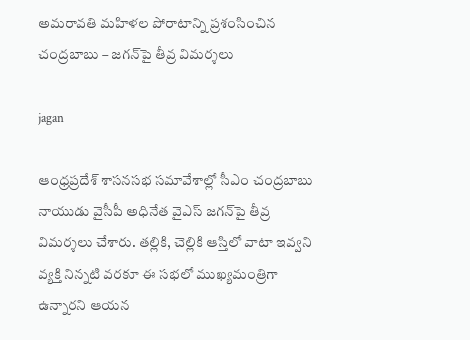అమరావతి మహిళల పోరాటాన్ని ప్రశంసించిన చంద్రబాబు – జగన్‌పై తీవ్ర విమర్శలు

jagan

ఆంధ్రప్రదేశ్ శాసనసభ సమావేశాల్లో సీఎం చంద్రబాబు నాయుడు వైసీపీ అధినేత వైఎస్ జగన్‌పై తీవ్ర విమర్శలు చేశారు. తల్లికి, చెల్లికి ఆస్తిలో వాటా ఇవ్వని వ్యక్తి నిన్నటి వరకూ ఈ సభలో ముఖ్యమంత్రిగా ఉన్నారని ఆయన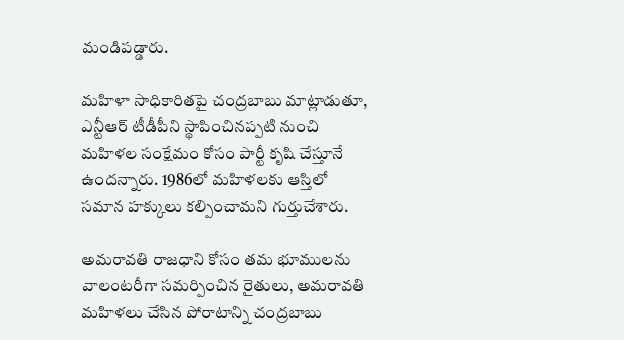మండిపడ్డారు.

మహిళా సాధికారితపై చంద్రబాబు మాట్లాడుతూ, ఎన్టీఆర్ టీడీపీని స్థాపించినప్పటి నుంచి మహిళల సంక్షేమం కోసం పార్టీ కృషి చేస్తూనే ఉందన్నారు. 1986లో మహిళలకు ఆస్తిలో సమాన హక్కులు కల్పించామని గుర్తుచేశారు.

అమరావతి రాజధాని కోసం తమ భూములను వాలంటరీగా సమర్పించిన రైతులు, అమరావతి మహిళలు చేసిన పోరాటాన్ని చంద్రబాబు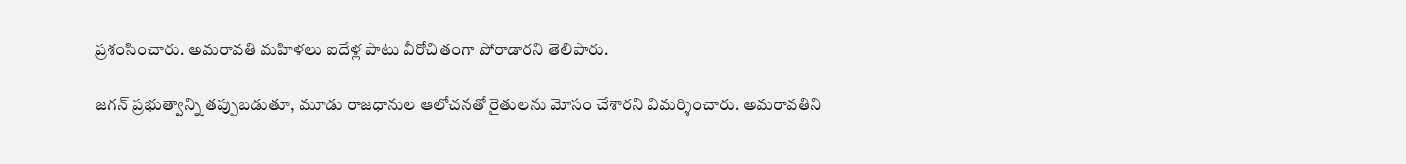ప్రశంసించారు. అమరావతి మహిళలు ఐదేళ్ల పాటు వీరోచితంగా పోరాడారని తెలిపారు.

జగన్ ప్రభుత్వాన్ని తప్పుబడుతూ, మూడు రాజధానుల ఆలోచనతో రైతులను మోసం చేశారని విమర్శించారు. అమరావతిని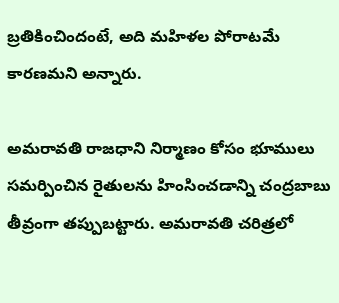బ్రతికించిందంటే, అది మహిళల పోరాటమే కారణమని అన్నారు.

అమరావతి రాజధాని నిర్మాణం కోసం భూములు సమర్పించిన రైతులను హింసించడాన్ని చంద్రబాబు తీవ్రంగా తప్పుబట్టారు. అమరావతి చరిత్రలో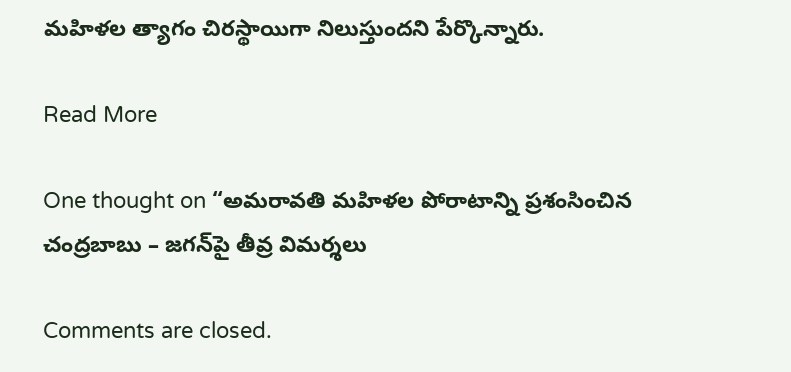మహిళల త్యాగం చిరస్థాయిగా నిలుస్తుందని పేర్కొన్నారు.

Read More

One thought on “అమరావతి మహిళల పోరాటాన్ని ప్రశంసించిన చంద్రబాబు – జగన్‌పై తీవ్ర విమర్శలు

Comments are closed.